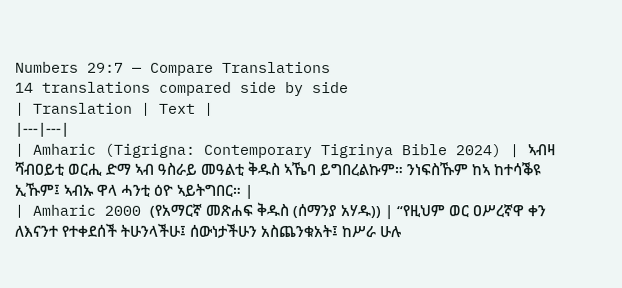Numbers 29:7 — Compare Translations
14 translations compared side by side
| Translation | Text |
|---|---|
| Amharic (Tigrigna: Contemporary Tigrinya Bible 2024) | ኣብዛ ሻብዐይቲ ወርሒ ድማ ኣብ ዓስራይ መዓልቲ ቅዱስ ኣኼባ ይግበረልኩም። ንነፍስኹም ከኣ ከተሳቕዩ ኢኹም፤ ኣብኡ ዋላ ሓንቲ ዕዮ ኣይትግበር። |
| Amharic 2000 (የአማርኛ መጽሐፍ ቅዱስ (ሰማንያ አሃዱ)) | “የዚህም ወር ዐሥረኛዋ ቀን ለእናንተ የተቀደሰች ትሁንላችሁ፤ ሰውነታችሁን አስጨንቁአት፤ ከሥራ ሁሉ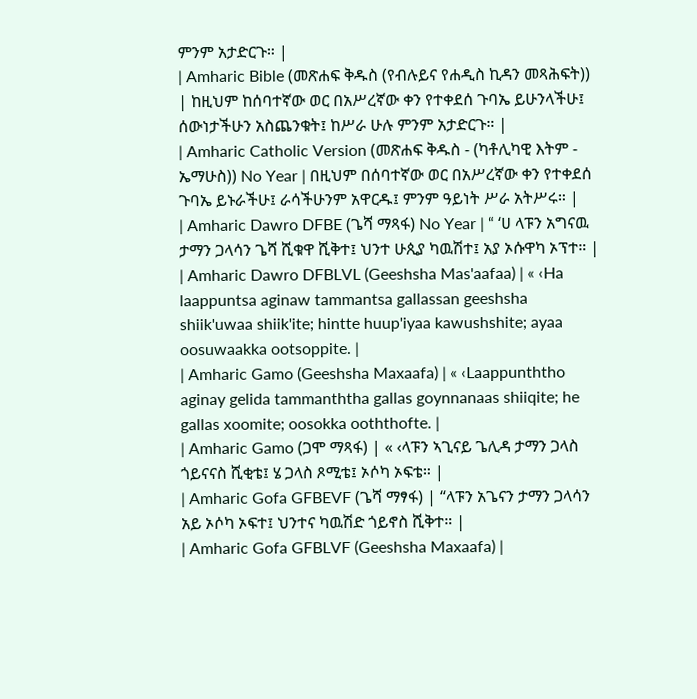ምንም አታድርጉ። |
| Amharic Bible (መጽሐፍ ቅዱስ (የብሉይና የሐዲስ ኪዳን መጻሕፍት)) | ከዚህም ከሰባተኛው ወር በአሥረኛው ቀን የተቀደሰ ጉባኤ ይሁንላችሁ፤ ሰውነታችሁን አስጨንቁት፤ ከሥራ ሁሉ ምንም አታድርጉ። |
| Amharic Catholic Version (መጽሐፍ ቅዱስ - (ካቶሊካዊ እትም - ኤማሁስ)) No Year | በዚህም በሰባተኛው ወር በአሥረኛው ቀን የተቀደሰ ጉባኤ ይኑራችሁ፤ ራሳችሁንም አዋርዱ፤ ምንም ዓይነት ሥራ አትሥሩ። |
| Amharic Dawro DFBE (ጌሻ ማጻፋ) No Year | “ ‘ሀ ላፑን አግናዉ ታማን ጋላሳን ጌሻ ሺቁዋ ሺቅተ፤ ህንተ ሁጲያ ካዉሽተ፤ አያ ኦሱዋካ ኦፕተ። |
| Amharic Dawro DFBLVL (Geeshsha Mas'aafaa) | « ‹Ha laappuntsa aginaw tammantsa gallassan geeshsha shiik'uwaa shiik'ite; hintte huup'iyaa kawushshite; ayaa oosuwaakka ootsoppite. |
| Amharic Gamo (Geeshsha Maxaafa) | « ‹Laappunththo aginay gelida tammanththa gallas goynnanaas shiiqite; he gallas xoomite; oosokka ooththofte. |
| Amharic Gamo (ጋሞ ማጻፋ) | « ‹ላፑን ኣጊናይ ጌሊዳ ታማን ጋላስ ጎይናናስ ሺቂቴ፤ ሄ ጋላስ ጾሚቴ፤ ኦሶካ ኦፍቴ። |
| Amharic Gofa GFBEVF (ጌሻ ማፃፋ) | “ላፑን አጌናን ታማን ጋላሳን አይ ኦሶካ ኦፍተ፤ ህንተና ካዉሽድ ጎይኖስ ሺቅተ። |
| Amharic Gofa GFBLVF (Geeshsha Maxaafa) |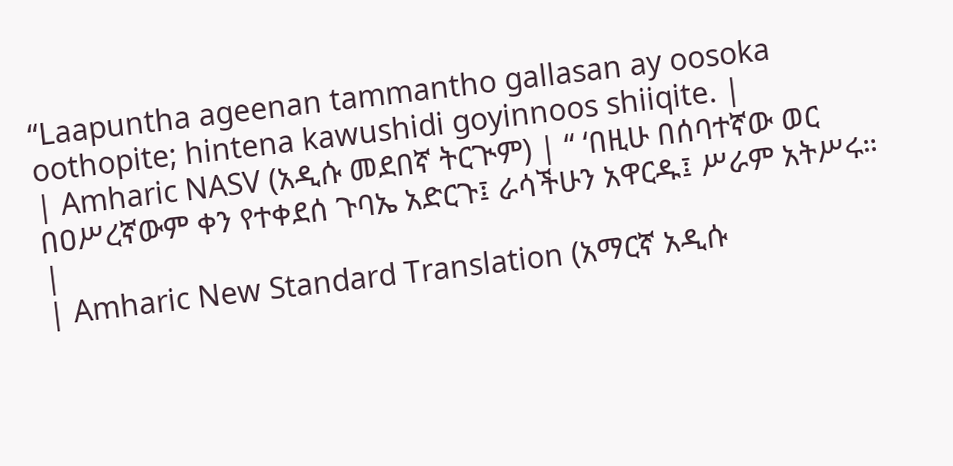“Laapuntha ageenan tammantho gallasan ay oosoka oothopite; hintena kawushidi goyinnoos shiiqite. |
| Amharic NASV (አዲሱ መደበኛ ትርጒም) | “ ‘በዚሁ በሰባተኛው ወር በዐሥረኛውም ቀን የተቀደሰ ጉባኤ አድርጉ፤ ራሳችሁን አዋርዱ፤ ሥራም አትሥሩ። |
| Amharic New Standard Translation (አማርኛ አዲሱ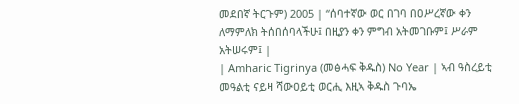መደበኛ ትርጉም) 2005 | “ሰባተኛው ወር በገባ በዐሥረኛው ቀን ለማምለክ ትሰበሰባላችሁ፤ በዚያን ቀን ምግብ አትመገቡም፤ ሥራም አትሠሩም፤ |
| Amharic Tigrinya (መፅሓፍ ቅዱስ) No Year | ኣብ ዓስረይቲ መዓልቲ ናይዛ ሻውዐይቲ ወርሒ እዚኣ ቅዱስ ጉባኤ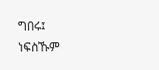ግበሩ፤ ነፍስኹም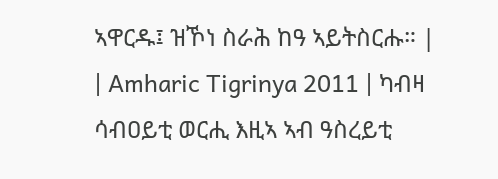ኣዋርዱ፤ ዝኾነ ስራሕ ከዓ ኣይትስርሑ። |
| Amharic Tigrinya 2011 | ካብዛ ሳብዐይቲ ወርሒ እዚኣ ኣብ ዓስረይቲ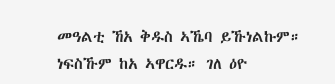መዓልቲ ኸአ ቅዱስ ኣኼባ ይኹነልኩም። ነፍስኹም ከአ ኣዋርዱ። ገለ ዕዮ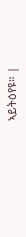ኣይትዕየዩ። |